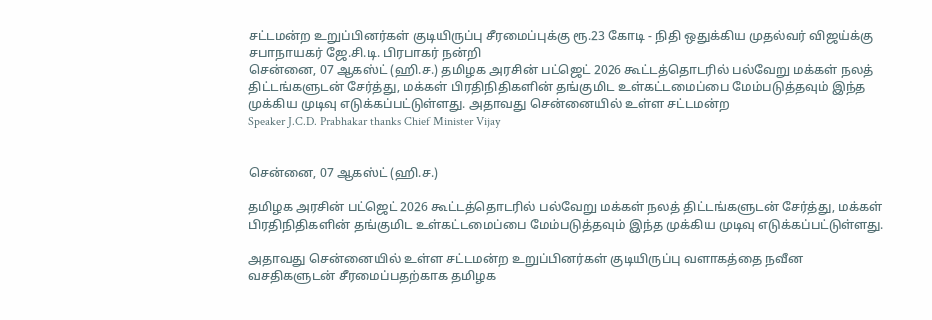சட்டமன்ற உறுப்பினர்கள் குடியிருப்பு சீரமைப்புக்கு ரூ.23 கோடி - நிதி ஒதுக்கிய முதல்வர் விஜய்க்கு சபாநாயகர் ஜே.சி.டி. பிரபாகர் நன்றி
சென்னை, 07 ஆகஸ்ட் (ஹி.ச.) தமிழக அரசின் பட்ஜெட் 2026 கூட்டத்தொடரில் பல்வேறு மக்கள் நலத் திட்டங்களுடன் சேர்த்து, மக்கள் பிரதிநிதிகளின் தங்குமிட உள்கட்டமைப்பை மேம்படுத்தவும் இந்த முக்கிய முடிவு எடுக்கப்பட்டுள்ளது. அதாவது சென்னையில் உள்ள சட்டமன்ற
Speaker J.C.D. Prabhakar thanks Chief Minister Vijay


சென்னை, 07 ஆகஸ்ட் (ஹி.ச.)

தமிழக அரசின் பட்ஜெட் 2026 கூட்டத்தொடரில் பல்வேறு மக்கள் நலத் திட்டங்களுடன் சேர்த்து, மக்கள் பிரதிநிதிகளின் தங்குமிட உள்கட்டமைப்பை மேம்படுத்தவும் இந்த முக்கிய முடிவு எடுக்கப்பட்டுள்ளது.

அதாவது சென்னையில் உள்ள சட்டமன்ற உறுப்பினர்கள் குடியிருப்பு வளாகத்தை நவீன வசதிகளுடன் சீரமைப்பதற்காக தமிழக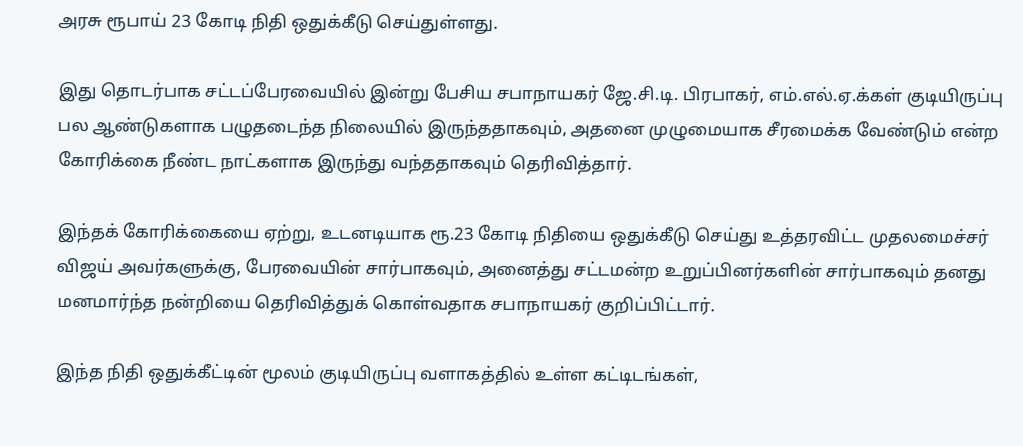அரசு ரூபாய் 23 கோடி நிதி ஒதுக்கீடு செய்துள்ளது.

இது தொடர்பாக சட்டப்பேரவையில் இன்று பேசிய சபாநாயகர் ஜே.சி.டி. பிரபாகர், எம்.எல்.ஏ.க்கள் குடியிருப்பு பல ஆண்டுகளாக பழுதடைந்த நிலையில் இருந்ததாகவும், அதனை முழுமையாக சீரமைக்க வேண்டும் என்ற கோரிக்கை நீண்ட நாட்களாக இருந்து வந்ததாகவும் தெரிவித்தார்.

இந்தக் கோரிக்கையை ஏற்று, உடனடியாக ரூ.23 கோடி நிதியை ஒதுக்கீடு செய்து உத்தரவிட்ட முதலமைச்சர் விஜய் அவர்களுக்கு, பேரவையின் சார்பாகவும், அனைத்து சட்டமன்ற உறுப்பினர்களின் சார்பாகவும் தனது மனமார்ந்த நன்றியை தெரிவித்துக் கொள்வதாக சபாநாயகர் குறிப்பிட்டார்.

இந்த நிதி ஒதுக்கீட்டின் மூலம் குடியிருப்பு வளாகத்தில் உள்ள கட்டிடங்கள்,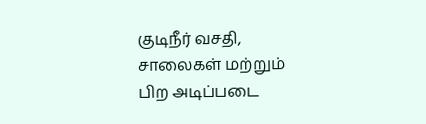குடிநீர் வசதி, சாலைகள் மற்றும் பிற அடிப்படை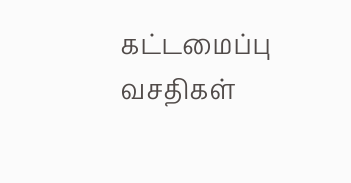கட்டமைப்பு வசதிகள்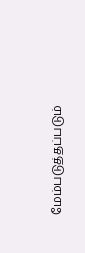மேம்படுத்தப்படும்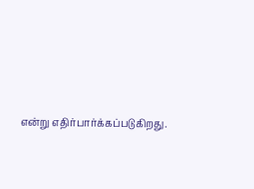என்று எதிர்பார்க்கப்படுகிறது.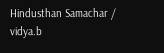Hindusthan Samachar / vidya.b